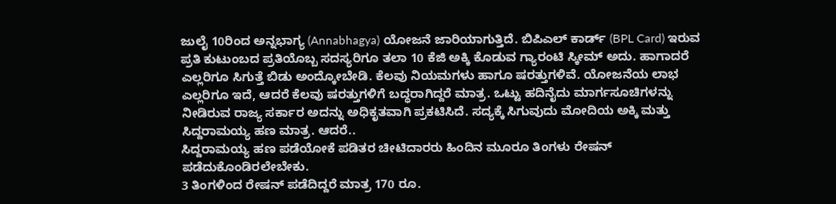ಜುಲೈ 10ರಿಂದ ಅನ್ನಭಾಗ್ಯ (Annabhagya) ಯೋಜನೆ ಜಾರಿಯಾಗುತ್ತಿದೆ. ಬಿಪಿಎಲ್ ಕಾರ್ಡ್ (BPL Card) ಇರುವ ಪ್ರತಿ ಕುಟುಂಬದ ಪ್ರತಿಯೊಬ್ಬ ಸದಸ್ಯರಿಗೂ ತಲಾ 10 ಕೆಜಿ ಅಕ್ಕಿ ಕೊಡುವ ಗ್ಯಾರಂಟಿ ಸ್ಕೀಮ್ ಅದು. ಹಾಗಾದರೆ ಎಲ್ಲರಿಗೂ ಸಿಗುತ್ತೆ ಬಿಡು ಅಂದ್ಕೋಬೇಡಿ. ಕೆಲವು ನಿಯಮಗಳು ಹಾಗೂ ಷರತ್ತುಗಳಿವೆ. ಯೋಜನೆಯ ಲಾಭ ಎಲ್ಲರಿಗೂ ಇದೆ, ಆದರೆ ಕೆಲವು ಷರತ್ತುಗಳಿಗೆ ಬದ್ಧರಾಗಿದ್ದರೆ ಮಾತ್ರ. ಒಟ್ಟು ಹದಿನೈದು ಮಾರ್ಗಸೂಚಿಗಳನ್ನು ನೀಡಿರುವ ರಾಜ್ಯ ಸರ್ಕಾರ ಅದನ್ನು ಅಧಿಕೃತವಾಗಿ ಪ್ರಕಟಿಸಿದೆ. ಸದ್ಯಕ್ಕೆ ಸಿಗುವುದು ಮೋದಿಯ ಅಕ್ಕಿ ಮತ್ತು ಸಿದ್ದರಾಮಯ್ಯ ಹಣ ಮಾತ್ರ. ಆದರೆ..
ಸಿದ್ದರಾಮಯ್ಯ ಹಣ ಪಡೆಯೋಕೆ ಪಡಿತರ ಚೀಟಿದಾರರು ಹಿಂದಿನ ಮೂರೂ ತಿಂಗಳು ರೇಷನ್ ಪಡೆದುಕೊಂಡಿರಲೇಬೇಕು.
3 ತಿಂಗಳಿಂದ ರೇಷನ್ ಪಡೆದಿದ್ದರೆ ಮಾತ್ರ 170 ರೂ.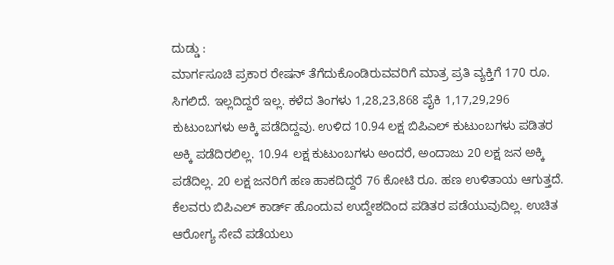ದುಡ್ಡು :
ಮಾರ್ಗಸೂಚಿ ಪ್ರಕಾರ ರೇಷನ್ ತೆಗೆದುಕೊಂಡಿರುವವರಿಗೆ ಮಾತ್ರ ಪ್ರತಿ ವ್ಯಕ್ತಿಗೆ 170 ರೂ. ಸಿಗಲಿದೆ. ಇಲ್ಲದಿದ್ದರೆ ಇಲ್ಲ. ಕಳೆದ ತಿಂಗಳು 1,28,23,868 ಪೈಕಿ 1,17,29,296 ಕುಟುಂಬಗಳು ಅಕ್ಕಿ ಪಡೆದಿದ್ದವು. ಉಳಿದ 10.94 ಲಕ್ಷ ಬಿಪಿಎಲ್ ಕುಟುಂಬಗಳು ಪಡಿತರ ಅಕ್ಕಿ ಪಡೆದಿರಲಿಲ್ಲ. 10.94 ಲಕ್ಷ ಕುಟುಂಬಗಳು ಅಂದರೆ, ಅಂದಾಜು 20 ಲಕ್ಷ ಜನ ಅಕ್ಕಿ ಪಡೆದಿಲ್ಲ. 20 ಲಕ್ಷ ಜನರಿಗೆ ಹಣ ಹಾಕದಿದ್ದರೆ 76 ಕೋಟಿ ರೂ. ಹಣ ಉಳಿತಾಯ ಆಗುತ್ತದೆ. ಕೆಲವರು ಬಿಪಿಎಲ್ ಕಾರ್ಡ್ ಹೊಂದುವ ಉದ್ದೇಶದಿಂದ ಪಡಿತರ ಪಡೆಯುವುದಿಲ್ಲ. ಉಚಿತ ಆರೋಗ್ಯ ಸೇವೆ ಪಡೆಯಲು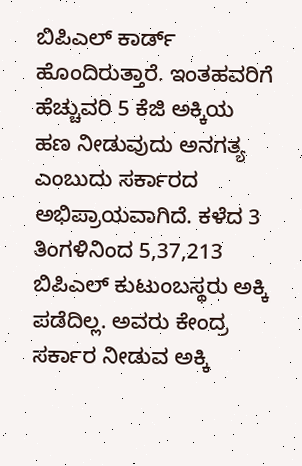ಬಿಪಿಎಲ್ ಕಾರ್ಡ್ ಹೊಂದಿರುತ್ತಾರೆ. ಇಂತಹವರಿಗೆ ಹೆಚ್ಚುವರಿ 5 ಕೆಜಿ ಅಕ್ಕಿಯ ಹಣ ನೀಡುವುದು ಅನಗತ್ಯ ಎಂಬುದು ಸರ್ಕಾರದ ಅಭಿಪ್ರಾಯವಾಗಿದೆ. ಕಳೆದ 3 ತಿಂಗಳಿನಿಂದ 5,37,213 ಬಿಪಿಎಲ್ ಕುಟುಂಬಸ್ಥರು ಅಕ್ಕಿ ಪಡೆದಿಲ್ಲ. ಅವರು ಕೇಂದ್ರ ಸರ್ಕಾರ ನೀಡುವ ಅಕ್ಕಿ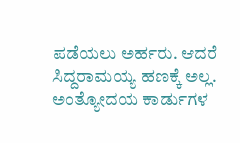ಪಡೆಯಲು ಅರ್ಹರು. ಆದರೆ ಸಿದ್ದರಾಮಯ್ಯ ಹಣಕ್ಕೆ ಅಲ್ಲ.
ಅಂತ್ಯೋದಯ ಕಾರ್ಡುಗಳ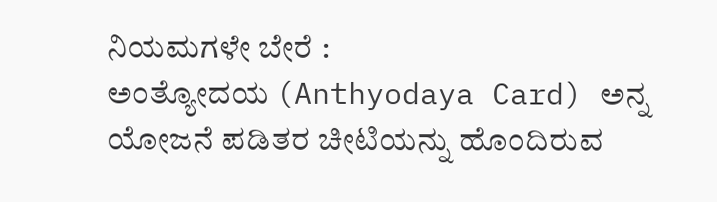ನಿಯಮಗಳೇ ಬೇರೆ :
ಅಂತ್ಯೋದಯ (Anthyodaya Card) ಅನ್ನ ಯೋಜನೆ ಪಡಿತರ ಚೀಟಿಯನ್ನು ಹೊಂದಿರುವ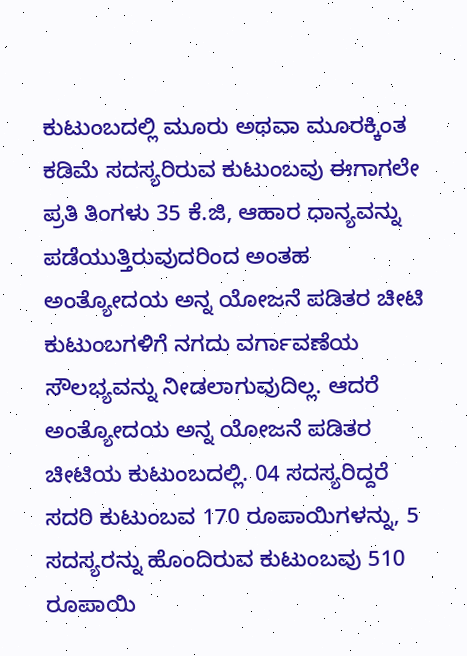ಕುಟುಂಬದಲ್ಲಿ ಮೂರು ಅಥವಾ ಮೂರಕ್ಕಿಂತ ಕಡಿಮೆ ಸದಸ್ಯರಿರುವ ಕುಟುಂಬವು ಈಗಾಗಲೇ ಪ್ರತಿ ತಿಂಗಳು 35 ಕೆ.ಜಿ, ಆಹಾರ ಧಾನ್ಯವನ್ನು ಪಡೆಯುತ್ತಿರುವುದರಿಂದ ಅಂತಹ ಅಂತ್ಯೋದಯ ಅನ್ನ ಯೋಜನೆ ಪಡಿತರ ಚೀಟಿ ಕುಟುಂಬಗಳಿಗೆ ನಗದು ವರ್ಗಾವಣೆಯ ಸೌಲಭ್ಯವನ್ನು ನೀಡಲಾಗುವುದಿಲ್ಲ. ಆದರೆ ಅಂತ್ಯೋದಯ ಅನ್ನ ಯೋಜನೆ ಪಡಿತರ ಚೀಟಿಯ ಕುಟುಂಬದಲ್ಲಿ. 04 ಸದಸ್ಯರಿದ್ದರೆ ಸದರಿ ಕುಟುಂಬವ 170 ರೂಪಾಯಿಗಳನ್ನು, 5 ಸದಸ್ಯರನ್ನು ಹೊಂದಿರುವ ಕುಟುಂಬವು 510 ರೂಪಾಯಿ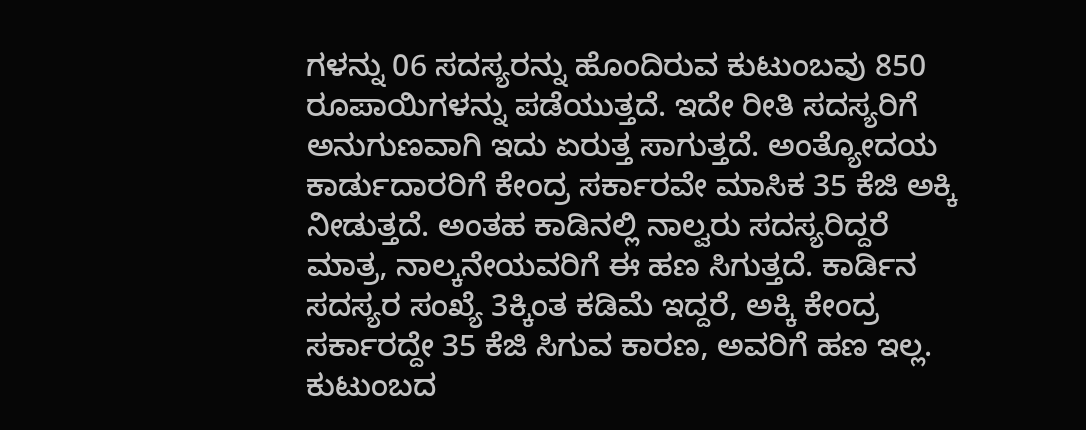ಗಳನ್ನು 06 ಸದಸ್ಯರನ್ನು ಹೊಂದಿರುವ ಕುಟುಂಬವು 850 ರೂಪಾಯಿಗಳನ್ನು ಪಡೆಯುತ್ತದೆ. ಇದೇ ರೀತಿ ಸದಸ್ಯರಿಗೆ ಅನುಗುಣವಾಗಿ ಇದು ಏರುತ್ತ ಸಾಗುತ್ತದೆ. ಅಂತ್ಯೋದಯ ಕಾರ್ಡುದಾರರಿಗೆ ಕೇಂದ್ರ ಸರ್ಕಾರವೇ ಮಾಸಿಕ 35 ಕೆಜಿ ಅಕ್ಕಿ ನೀಡುತ್ತದೆ. ಅಂತಹ ಕಾಡಿನಲ್ಲಿ ನಾಲ್ವರು ಸದಸ್ಯರಿದ್ದರೆ ಮಾತ್ರ, ನಾಲ್ಕನೇಯವರಿಗೆ ಈ ಹಣ ಸಿಗುತ್ತದೆ. ಕಾರ್ಡಿನ ಸದಸ್ಯರ ಸಂಖ್ಯೆ 3ಕ್ಕಿಂತ ಕಡಿಮೆ ಇದ್ದರೆ, ಅಕ್ಕಿ ಕೇಂದ್ರ ಸರ್ಕಾರದ್ದೇ 35 ಕೆಜಿ ಸಿಗುವ ಕಾರಣ, ಅವರಿಗೆ ಹಣ ಇಲ್ಲ.
ಕುಟುಂಬದ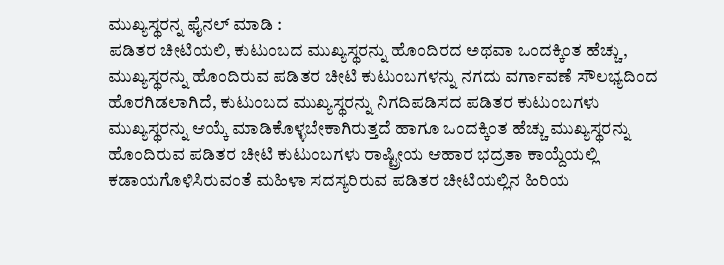ಮುಖ್ಯಸ್ಥರನ್ನ ಫೈನಲ್ ಮಾಡಿ :
ಪಡಿತರ ಚೀಟಿಯಲಿ, ಕುಟುಂಬದ ಮುಖ್ಯಸ್ಥರನ್ನು ಹೊಂದಿರದ ಅಥವಾ ಒಂದಕ್ಕಿಂತ ಹೆಚ್ಚು, ಮುಖ್ಯಸ್ಥರನ್ನು ಹೊಂದಿರುವ ಪಡಿತರ ಚೀಟಿ ಕುಟುಂಬಗಳನ್ನು ನಗದು ವರ್ಗಾವಣೆ ಸೌಲಭ್ಯದಿಂದ ಹೊರಗಿಡಲಾಗಿದೆ, ಕುಟುಂಬದ ಮುಖ್ಯಸ್ಥರನ್ನು ನಿಗದಿಪಡಿಸದ ಪಡಿತರ ಕುಟುಂಬಗಳು ಮುಖ್ಯಸ್ಥರನ್ನು ಆಯ್ಕೆ ಮಾಡಿಕೊಳ್ಳಬೇಕಾಗಿರುತ್ತದೆ ಹಾಗೂ ಒಂದಕ್ಕಿಂತ ಹೆಚ್ಚು ಮುಖ್ಯಸ್ಥರನ್ನು ಹೊಂದಿರುವ ಪಡಿತರ ಚೀಟಿ ಕುಟುಂಬಗಳು ರಾಷ್ಟ್ರೀಯ ಆಹಾರ ಭದ್ರತಾ ಕಾಯ್ದೆಯಲ್ಲಿ ಕಡಾಯಗೊಳಿಸಿರುವಂತೆ ಮಹಿಳಾ ಸದಸ್ಯರಿರುವ ಪಡಿತರ ಚೀಟಿಯಲ್ಲಿನ ಹಿರಿಯ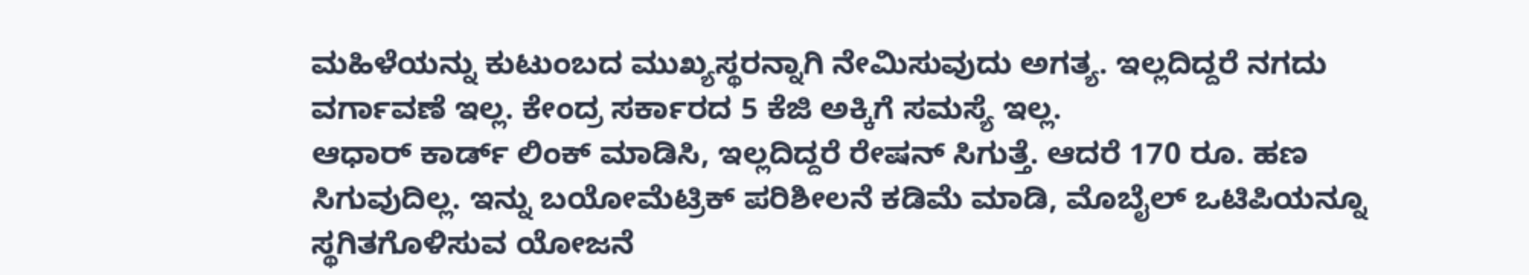ಮಹಿಳೆಯನ್ನು ಕುಟುಂಬದ ಮುಖ್ಯಸ್ಥರನ್ನಾಗಿ ನೇಮಿಸುವುದು ಅಗತ್ಯ. ಇಲ್ಲದಿದ್ದರೆ ನಗದು ವರ್ಗಾವಣೆ ಇಲ್ಲ. ಕೇಂದ್ರ ಸರ್ಕಾರದ 5 ಕೆಜಿ ಅಕ್ಕಿಗೆ ಸಮಸ್ಯೆ ಇಲ್ಲ.
ಆಧಾರ್ ಕಾರ್ಡ್ ಲಿಂಕ್ ಮಾಡಿಸಿ, ಇಲ್ಲದಿದ್ದರೆ ರೇಷನ್ ಸಿಗುತ್ತೆ. ಆದರೆ 170 ರೂ. ಹಣ ಸಿಗುವುದಿಲ್ಲ. ಇನ್ನು ಬಯೋಮೆಟ್ರಿಕ್ ಪರಿಶೀಲನೆ ಕಡಿಮೆ ಮಾಡಿ, ಮೊಬೈಲ್ ಒಟಿಪಿಯನ್ನೂ ಸ್ಥಗಿತಗೊಳಿಸುವ ಯೋಜನೆ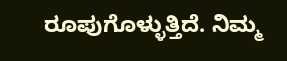ರೂಪುಗೊಳ್ಳುತ್ತಿದೆ. ನಿಮ್ಮ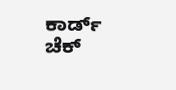ಕಾರ್ಡ್ ಚೆಕ್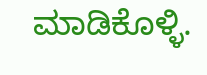ಮಾಡಿಕೊಳ್ಳಿ.